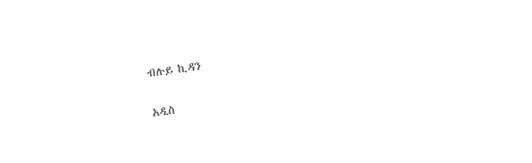ብሉይ ኪዳን

አዲስ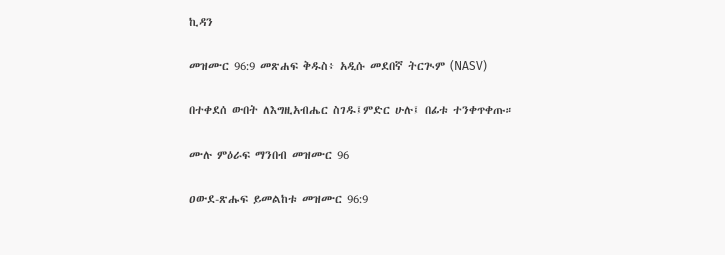ኪዳን

መዝሙር 96:9 መጽሐፍ ቅዱስ፥ አዲሱ መደበኛ ትርጒም (NASV)

በተቀደሰ ውበት ለእግዚአብሔር ስገዱ፤ምድር ሁሉ፤ በፊቱ ተንቀጥቀጡ።

ሙሉ ምዕራፍ ማንበብ መዝሙር 96

ዐውደ-ጽሑፍ ይመልከቱ መዝሙር 96:9